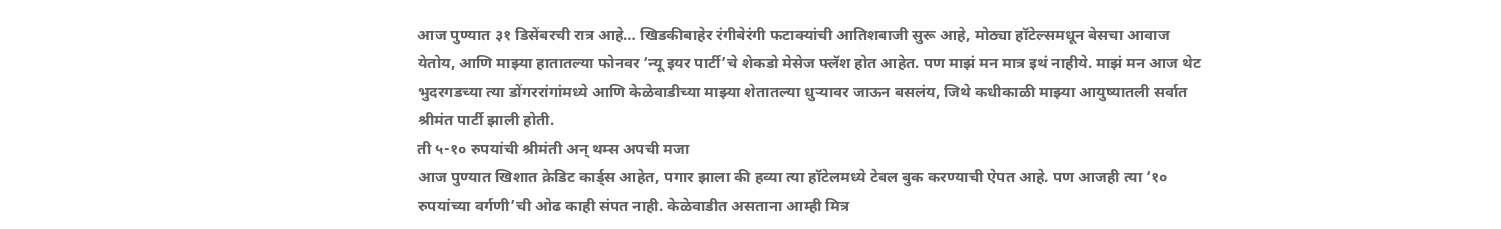आज पुण्यात ३१ डिसेंबरची रात्र आहे… खिडकीबाहेर रंगीबेरंगी फटाक्यांची आतिशबाजी सुरू आहे, मोठ्या हॉटेल्समधून बेसचा आवाज येतोय, आणि माझ्या हातातल्या फोनवर ‘न्यू इयर पार्टी’चे शेकडो मेसेज फ्लॅश होत आहेत. पण माझं मन मात्र इथं नाहीये. माझं मन आज थेट भुदरगडच्या त्या डोंगररांगांमध्ये आणि केळेवाडीच्या माझ्या शेतातल्या धुऱ्यावर जाऊन बसलंय, जिथे कधीकाळी माझ्या आयुष्यातली सर्वात श्रीमंत पार्टी झाली होती.
ती ५-१० रुपयांची श्रीमंती अन् थम्स अपची मजा
आज पुण्यात खिशात क्रेडिट कार्ड्स आहेत, पगार झाला की हव्या त्या हॉटेलमध्ये टेबल बुक करण्याची ऐपत आहे. पण आजही त्या ‘१० रुपयांच्या वर्गणी’ची ओढ काही संपत नाही. केळेवाडीत असताना आम्ही मित्र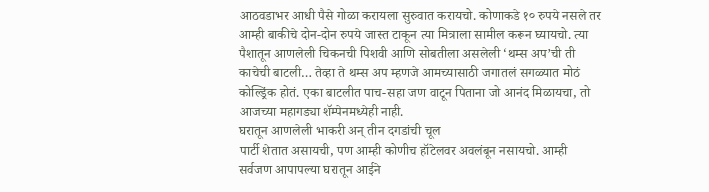आठवडाभर आधी पैसे गोळा करायला सुरुवात करायचो. कोणाकडे १० रुपये नसले तर आम्ही बाकीचे दोन-दोन रुपये जास्त टाकून त्या मित्राला सामील करून घ्यायचो. त्या पैशातून आणलेली चिकनची पिशवी आणि सोबतीला असलेली ‘थम्स अप’ची ती काचेची बाटली… तेव्हा ते थम्स अप म्हणजे आमच्यासाठी जगातलं सगळ्यात मोठं कोल्ड्रिंक होतं. एका बाटलीत पाच-सहा जण वाटून पिताना जो आनंद मिळायचा, तो आजच्या महागड्या शॅम्पेनमध्येही नाही.
घरातून आणलेली भाकरी अन् तीन दगडांची चूल
पार्टी शेतात असायची, पण आम्ही कोणीच हॉटेलवर अवलंबून नसायचो. आम्ही सर्वजण आपापल्या घरातून आईने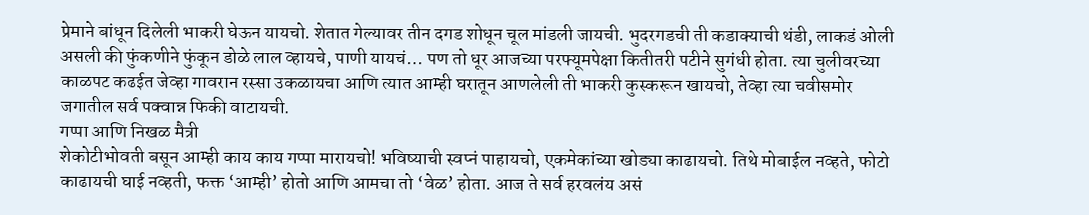प्रेमाने बांधून दिलेली भाकरी घेऊन यायचो. शेतात गेल्यावर तीन दगड शोधून चूल मांडली जायची. भुदरगडची ती कडाक्याची थंडी, लाकडं ओली असली की फुंकणीने फुंकून डोळे लाल व्हायचे, पाणी यायचं… पण तो धूर आजच्या परफ्यूमपेक्षा कितीतरी पटीने सुगंधी होता. त्या चुलीवरच्या काळपट कढईत जेव्हा गावरान रस्सा उकळायचा आणि त्यात आम्ही घरातून आणलेली ती भाकरी कुस्करून खायचो, तेव्हा त्या चवीसमोर जगातील सर्व पक्वान्न फिकी वाटायची.
गप्पा आणि निखळ मैत्री
शेकोटीभोवती बसून आम्ही काय काय गप्पा मारायचो! भविष्याची स्वप्नं पाहायचो, एकमेकांच्या खोड्या काढायचो. तिथे मोबाईल नव्हते, फोटो काढायची घाई नव्हती, फक्त ‘आम्ही’ होतो आणि आमचा तो ‘वेळ’ होता. आज ते सर्व हरवलंय असं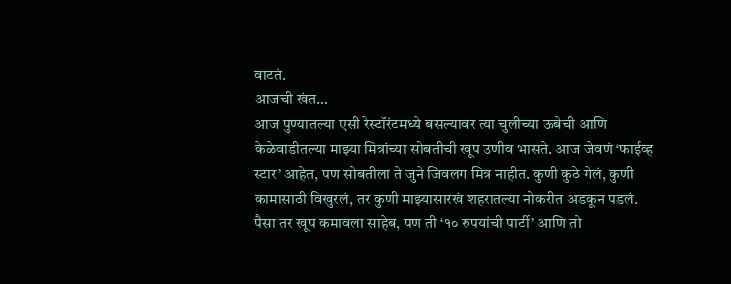वाटतं.
आजची खंत…
आज पुण्यातल्या एसी रेस्टॉरंटमध्ये बसल्यावर त्या चुलीच्या ऊबेची आणि केळेवाडीतल्या माझ्या मित्रांच्या सोबतीची खूप उणीव भासते. आज जेवणं ‘फाईव्ह स्टार’ आहेत, पण सोबतीला ते जुने जिवलग मित्र नाहीत. कुणी कुठे गेलं, कुणी कामासाठी विखुरलं, तर कुणी माझ्यासारखं शहरातल्या नोकरीत अडकून पडलं.
पैसा तर खूप कमावला साहेब, पण ती ‘१० रुपयांची पार्टी’ आणि तो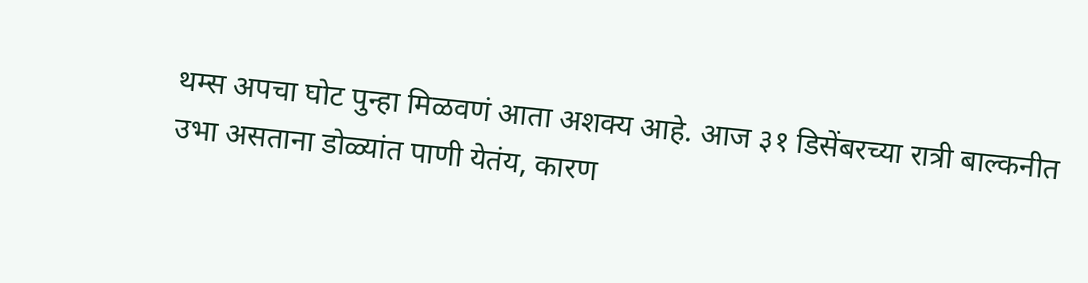थम्स अपचा घोट पुन्हा मिळवणं आता अशक्य आहे. आज ३१ डिसेंबरच्या रात्री बाल्कनीत उभा असताना डोळ्यांत पाणी येतंय, कारण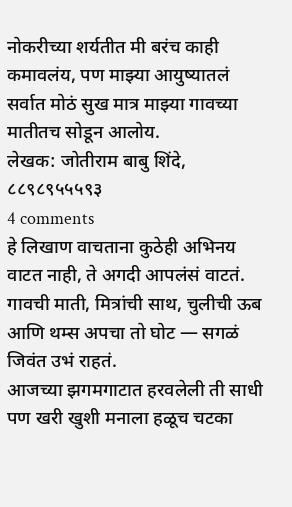नोकरीच्या शर्यतीत मी बरंच काही कमावलंय, पण माझ्या आयुष्यातलं सर्वात मोठं सुख मात्र माझ्या गावच्या मातीतच सोडून आलोय.
लेखक: जोतीराम बाबु शिंदे,
८८९८९५५५९३
4 comments
हे लिखाण वाचताना कुठेही अभिनय वाटत नाही, ते अगदी आपलंसं वाटतं.
गावची माती, मित्रांची साथ, चुलीची ऊब आणि थम्स अपचा तो घोट — सगळं जिवंत उभं राहतं.
आजच्या झगमगाटात हरवलेली ती साधी पण खरी खुशी मनाला हळूच चटका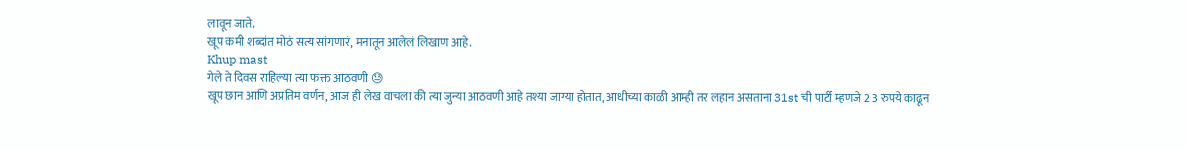लावून जाते.
खूप कमी शब्दांत मोठं सत्य सांगणारं, मनातून आलेलं लिखाण आहे.
Khup mast
गेले ते दिवस राहिल्या त्या फक्त आठवणी 😓
खूप छान आणि अप्रतिम वर्णन, आज ही लेख वाचला की त्या जुन्या आठवणी आहे तश्या जाग्या होतात, आधीच्या काळी आम्ही तर लहान असताना 31st ची पार्टी म्हणजे 2 3 रुपये काढून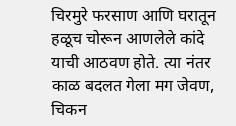चिरमुरे फरसाण आणि घरातून हळूच चोरून आणलेले कांदे याची आठवण होते. त्या नंतर काळ बदलत गेला मग जेवण, चिकन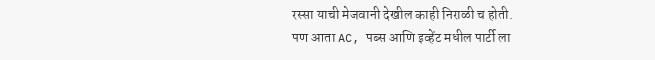रस्सा याची मेजवानी देखील काही निराळी च होती.
पण आता AC, पब्स आणि इव्हेंट मधील पार्टी ला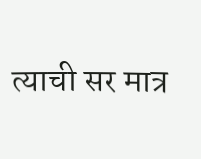त्याची सर मात्र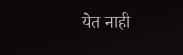येत नाही